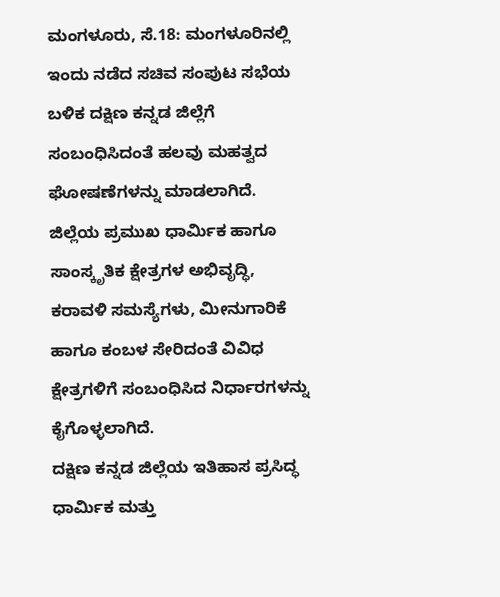ಮಂಗಳೂರು, ಸೆ.18: ಮಂಗಳೂರಿನಲ್ಲಿ ಇಂದು ನಡೆದ ಸಚಿವ ಸಂಪುಟ ಸಭೆಯ ಬಳಿಕ ದಕ್ಷಿಣ ಕನ್ನಡ ಜಿಲ್ಲೆಗೆ ಸಂಬಂಧಿಸಿದಂತೆ ಹಲವು ಮಹತ್ವದ ಘೋಷಣೆಗಳನ್ನು ಮಾಡಲಾಗಿದೆ. ಜಿಲ್ಲೆಯ ಪ್ರಮುಖ ಧಾರ್ಮಿಕ ಹಾಗೂ ಸಾಂಸ್ಕೃತಿಕ ಕ್ಷೇತ್ರಗಳ ಅಭಿವೃದ್ಧಿ, ಕರಾವಳಿ ಸಮಸ್ಯೆಗಳು, ಮೀನುಗಾರಿಕೆ ಹಾಗೂ ಕಂಬಳ ಸೇರಿದಂತೆ ವಿವಿಧ ಕ್ಷೇತ್ರಗಳಿಗೆ ಸಂಬಂಧಿಸಿದ ನಿರ್ಧಾರಗಳನ್ನು ಕೈಗೊಳ್ಳಲಾಗಿದೆ.
ದಕ್ಷಿಣ ಕನ್ನಡ ಜಿಲ್ಲೆಯ ಇತಿಹಾಸ ಪ್ರಸಿದ್ಧ ಧಾರ್ಮಿಕ ಮತ್ತು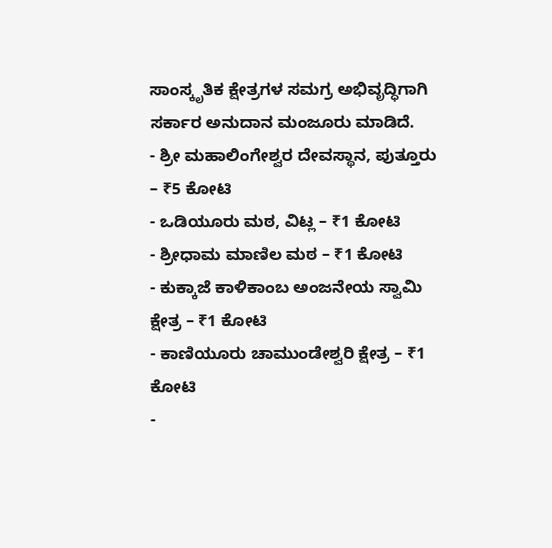ಸಾಂಸ್ಕೃತಿಕ ಕ್ಷೇತ್ರಗಳ ಸಮಗ್ರ ಅಭಿವೃದ್ಧಿಗಾಗಿ ಸರ್ಕಾರ ಅನುದಾನ ಮಂಜೂರು ಮಾಡಿದೆ.
- ಶ್ರೀ ಮಹಾಲಿಂಗೇಶ್ವರ ದೇವಸ್ಥಾನ, ಪುತ್ತೂರು – ₹5 ಕೋಟಿ
- ಒಡಿಯೂರು ಮಠ, ವಿಟ್ಲ – ₹1 ಕೋಟಿ
- ಶ್ರೀಧಾಮ ಮಾಣಿಲ ಮಠ – ₹1 ಕೋಟಿ
- ಕುಕ್ಕಾಜೆ ಕಾಳಿಕಾಂಬ ಅಂಜನೇಯ ಸ್ವಾಮಿ ಕ್ಷೇತ್ರ – ₹1 ಕೋಟಿ
- ಕಾಣಿಯೂರು ಚಾಮುಂಡೇಶ್ವರಿ ಕ್ಷೇತ್ರ – ₹1 ಕೋಟಿ
-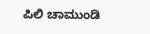ಪಿಲಿ ಚಾಮುಂಡಿ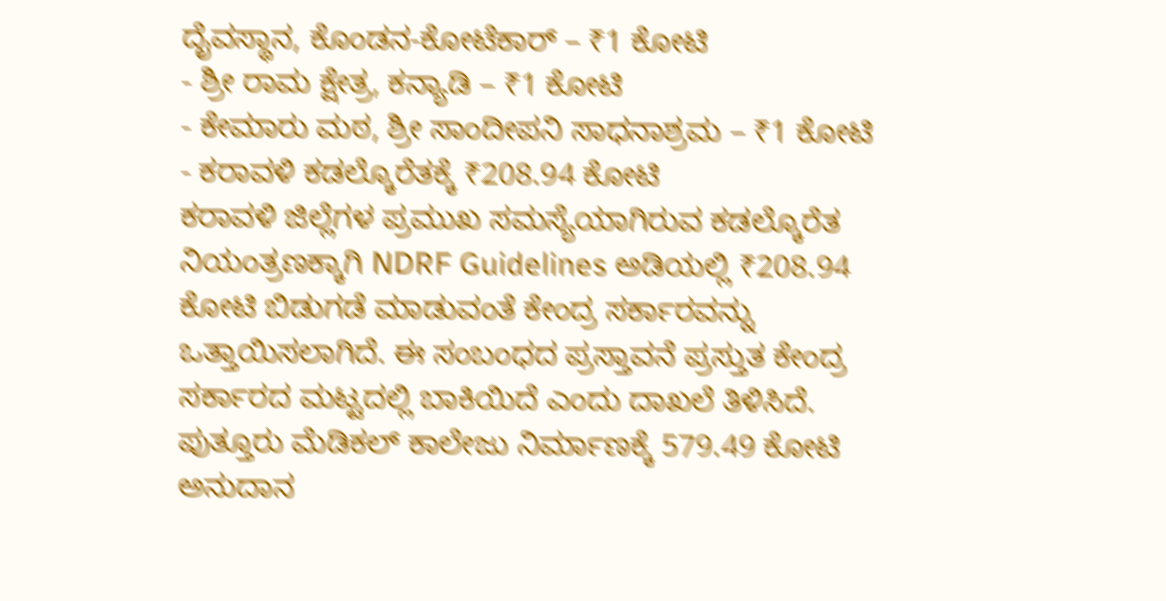ದೈವಸ್ಥಾನ, ಕೊಂಡನ-ಕೋಟೆಕಾರ್ – ₹1 ಕೋಟಿ
- ಶ್ರೀ ರಾಮ ಕ್ಷೇತ್ರ, ಕನ್ಯಾಡಿ – ₹1 ಕೋಟಿ
- ಕೇಮಾರು ಮಠ, ಶ್ರೀ ಸಾಂದೀಪನಿ ಸಾಧನಾಶ್ರಮ – ₹1 ಕೋಟಿ
- ಕರಾವಳಿ ಕಡಲ್ಕೊರೆತಕ್ಕೆ ₹208.94 ಕೋಟಿ
ಕರಾವಳಿ ಜಿಲ್ಲೆಗಳ ಪ್ರಮುಖ ಸಮಸ್ಯೆಯಾಗಿರುವ ಕಡಲ್ಕೊರೆತ ನಿಯಂತ್ರಣಕ್ಕಾಗಿ NDRF Guidelines ಅಡಿಯಲ್ಲಿ ₹208.94 ಕೋಟಿ ಬಿಡುಗಡೆ ಮಾಡುವಂತೆ ಕೇಂದ್ರ ಸರ್ಕಾರವನ್ನು ಒತ್ತಾಯಿಸಲಾಗಿದೆ. ಈ ಸಂಬಂಧದ ಪ್ರಸ್ತಾವನೆ ಪ್ರಸ್ತುತ ಕೇಂದ್ರ ಸರ್ಕಾರದ ಮಟ್ಟದಲ್ಲಿ ಬಾಕಿಯಿದೆ ಎಂದು ದಾಖಲೆ ತಿಳಿಸಿದೆ.
ಪುತ್ತೂರು ಮೆಡಿಕಲ್ ಕಾಲೇಜು ನಿರ್ಮಾಣಕ್ಕೆ 579.49 ಕೋಟಿ ಅನುದಾನ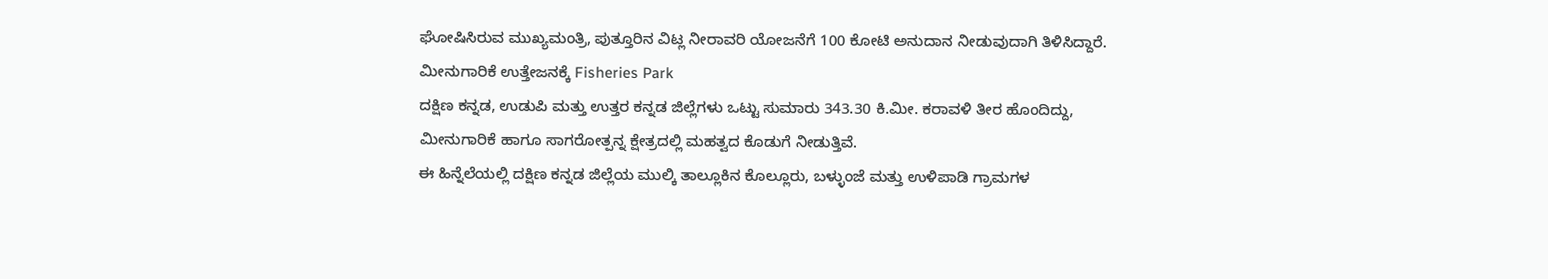ಘೋಷಿಸಿರುವ ಮುಖ್ಯಮಂತ್ರಿ, ಪುತ್ತೂರಿನ ವಿಟ್ಲ ನೀರಾವರಿ ಯೋಜನೆಗೆ 100 ಕೋಟಿ ಅನುದಾನ ನೀಡುವುದಾಗಿ ತಿಳಿಸಿದ್ದಾರೆ.
ಮೀನುಗಾರಿಕೆ ಉತ್ತೇಜನಕ್ಕೆ Fisheries Park
ದಕ್ಷಿಣ ಕನ್ನಡ, ಉಡುಪಿ ಮತ್ತು ಉತ್ತರ ಕನ್ನಡ ಜಿಲ್ಲೆಗಳು ಒಟ್ಟು ಸುಮಾರು 343.30 ಕಿ.ಮೀ. ಕರಾವಳಿ ತೀರ ಹೊಂದಿದ್ದು, ಮೀನುಗಾರಿಕೆ ಹಾಗೂ ಸಾಗರೋತ್ಪನ್ನ ಕ್ಷೇತ್ರದಲ್ಲಿ ಮಹತ್ವದ ಕೊಡುಗೆ ನೀಡುತ್ತಿವೆ.
ಈ ಹಿನ್ನೆಲೆಯಲ್ಲಿ ದಕ್ಷಿಣ ಕನ್ನಡ ಜಿಲ್ಲೆಯ ಮುಲ್ಕಿ ತಾಲ್ಲೂಕಿನ ಕೊಲ್ಲೂರು, ಬಳ್ಳುಂಜೆ ಮತ್ತು ಉಳಿಪಾಡಿ ಗ್ರಾಮಗಳ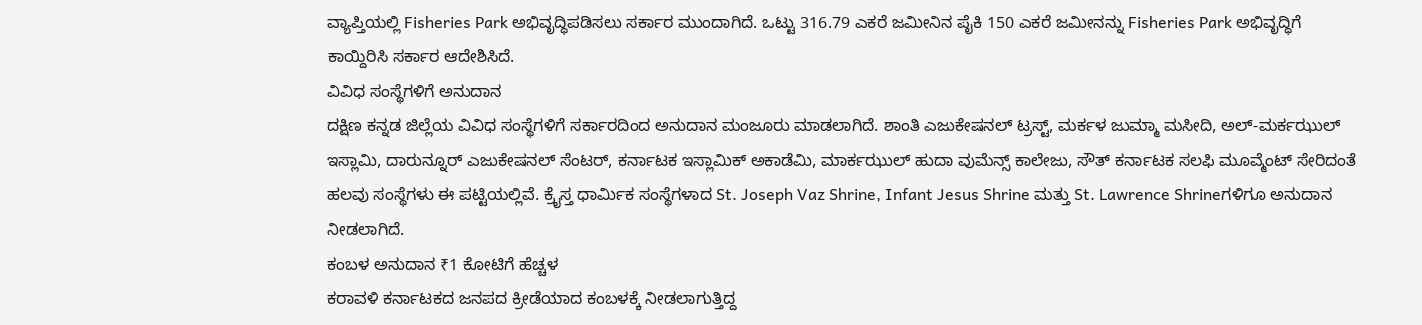ವ್ಯಾಪ್ತಿಯಲ್ಲಿ Fisheries Park ಅಭಿವೃದ್ಧಿಪಡಿಸಲು ಸರ್ಕಾರ ಮುಂದಾಗಿದೆ. ಒಟ್ಟು 316.79 ಎಕರೆ ಜಮೀನಿನ ಪೈಕಿ 150 ಎಕರೆ ಜಮೀನನ್ನು Fisheries Park ಅಭಿವೃದ್ಧಿಗೆ ಕಾಯ್ದಿರಿಸಿ ಸರ್ಕಾರ ಆದೇಶಿಸಿದೆ.
ವಿವಿಧ ಸಂಸ್ಥೆಗಳಿಗೆ ಅನುದಾನ
ದಕ್ಷಿಣ ಕನ್ನಡ ಜಿಲ್ಲೆಯ ವಿವಿಧ ಸಂಸ್ಥೆಗಳಿಗೆ ಸರ್ಕಾರದಿಂದ ಅನುದಾನ ಮಂಜೂರು ಮಾಡಲಾಗಿದೆ. ಶಾಂತಿ ಎಜುಕೇಷನಲ್ ಟ್ರಸ್ಟ್, ಮರ್ಕಳ ಜುಮ್ಮಾ ಮಸೀದಿ, ಅಲ್-ಮರ್ಕಝುಲ್ ಇಸ್ಲಾಮಿ, ದಾರುನ್ನೂರ್ ಎಜುಕೇಷನಲ್ ಸೆಂಟರ್, ಕರ್ನಾಟಕ ಇಸ್ಲಾಮಿಕ್ ಅಕಾಡೆಮಿ, ಮಾರ್ಕಝುಲ್ ಹುದಾ ವುಮೆನ್ಸ್ ಕಾಲೇಜು, ಸೌತ್ ಕರ್ನಾಟಕ ಸಲಫಿ ಮೂವ್ಮೆಂಟ್ ಸೇರಿದಂತೆ ಹಲವು ಸಂಸ್ಥೆಗಳು ಈ ಪಟ್ಟಿಯಲ್ಲಿವೆ. ಕ್ರೈಸ್ತ ಧಾರ್ಮಿಕ ಸಂಸ್ಥೆಗಳಾದ St. Joseph Vaz Shrine, Infant Jesus Shrine ಮತ್ತು St. Lawrence Shrineಗಳಿಗೂ ಅನುದಾನ ನೀಡಲಾಗಿದೆ.
ಕಂಬಳ ಅನುದಾನ ₹1 ಕೋಟಿಗೆ ಹೆಚ್ಚಳ
ಕರಾವಳಿ ಕರ್ನಾಟಕದ ಜನಪದ ಕ್ರೀಡೆಯಾದ ಕಂಬಳಕ್ಕೆ ನೀಡಲಾಗುತ್ತಿದ್ದ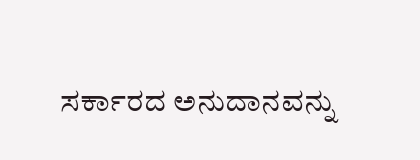ಸರ್ಕಾರದ ಅನುದಾನವನ್ನು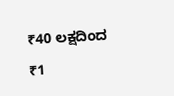₹40 ಲಕ್ಷದಿಂದ ₹1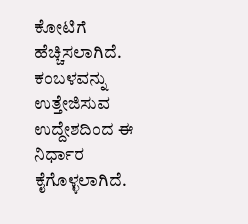ಕೋಟಿಗೆ ಹೆಚ್ಚಿಸಲಾಗಿದೆ. ಕಂಬಳವನ್ನು ಉತ್ತೇಜಿಸುವ ಉದ್ದೇಶದಿಂದ ಈ ನಿರ್ಧಾರ ಕೈಗೊಳ್ಳಲಾಗಿದೆ.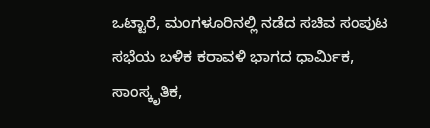ಒಟ್ಟಾರೆ, ಮಂಗಳೂರಿನಲ್ಲಿ ನಡೆದ ಸಚಿವ ಸಂಪುಟ ಸಭೆಯ ಬಳಿಕ ಕರಾವಳಿ ಭಾಗದ ಧಾರ್ಮಿಕ, ಸಾಂಸ್ಕೃತಿಕ,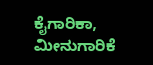ಕೈಗಾರಿಕಾ, ಮೀನುಗಾರಿಕೆ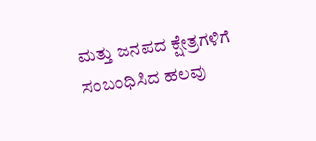ಮತ್ತು ಜನಪದ ಕ್ಷೇತ್ರಗಳಿಗೆ ಸಂಬಂಧಿಸಿದ ಹಲವು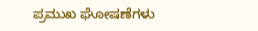ಪ್ರಮುಖ ಘೋಷಣೆಗಳು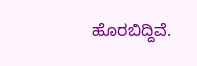ಹೊರಬಿದ್ದಿವೆ.